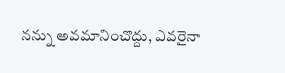నన్ను అవమానించొద్దు, ఎవరైనా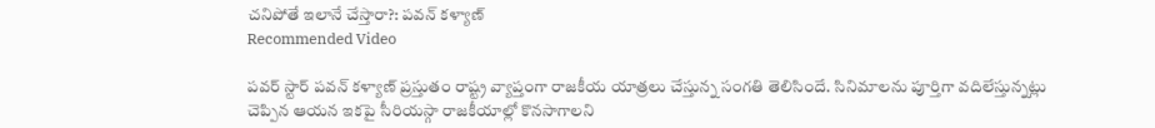చనిపోతే ఇలానే చేస్తారా?: పవన్ కళ్యాణ్
Recommended Video

పవర్ స్టార్ పవన్ కళ్యాణ్ ప్రస్తుతం రాష్ట్ర వ్యాప్తంగా రాజకీయ యాత్రలు చేస్తున్న సంగతి తెలిసిందే. సినిమాలను పూర్తిగా వదిలేస్తున్నట్లు చెప్పిన ఆయన ఇకపై సీరియస్గా రాజకీయాల్లో కొనసాగాలని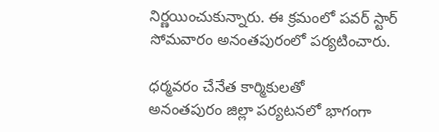నిర్ణయించుకున్నారు. ఈ క్రమంలో పవర్ స్టార్ సోమవారం అనంతపురంలో పర్యటించారు.

ధర్మవరం చేనేత కార్మికులతో
అనంతపురం జిల్లా పర్యటనలో భాగంగా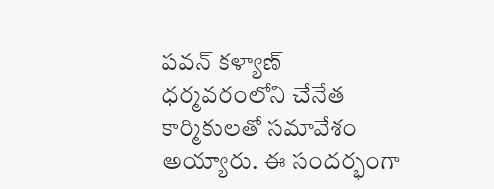పవన్ కళ్యాణ్ ధర్మవరంలోని చేనేత కార్మికులతో సమావేశం అయ్యారు. ఈ సందర్భంగా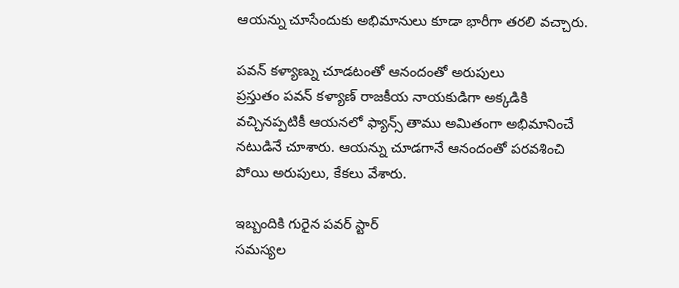ఆయన్ను చూసేందుకు అభిమానులు కూడా భారీగా తరలి వచ్చారు.

పవన్ కళ్యాణ్ను చూడటంతో ఆనందంతో అరుపులు
ప్రస్తుతం పవన్ కళ్యాణ్ రాజకీయ నాయకుడిగా అక్కడికి వచ్చినప్పటికీ ఆయనలో ఫ్యాన్స్ తాము అమితంగా అభిమానించే నటుడినే చూశారు. ఆయన్ను చూడగానే ఆనందంతో పరవశించి పోయి అరుపులు, కేకలు వేశారు.

ఇబ్బందికి గురైన పవర్ స్టార్
సమస్యల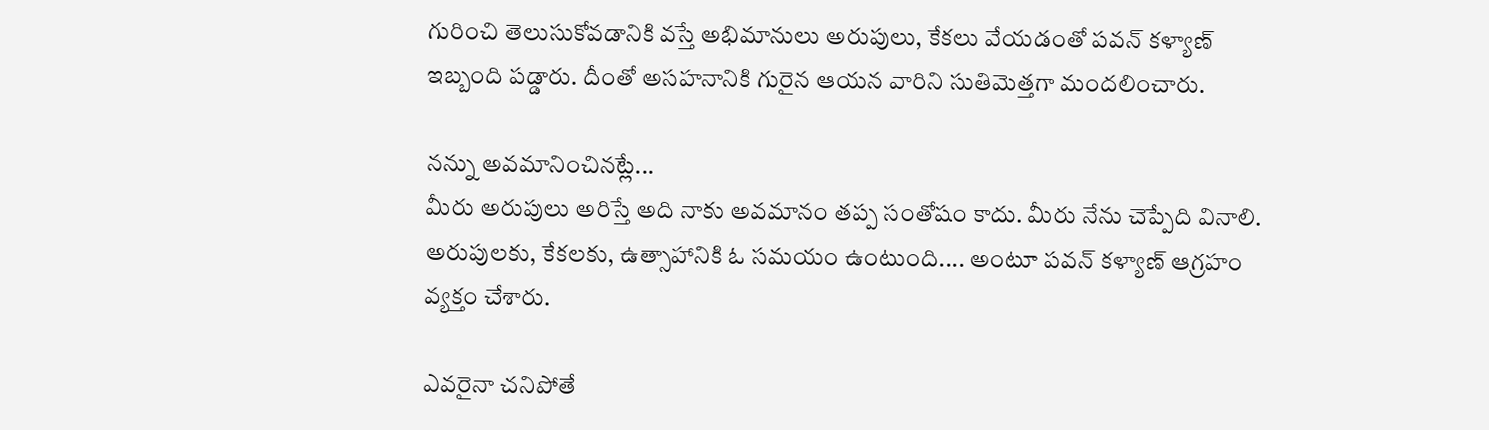గురించి తెలుసుకోవడానికి వస్తే అభిమానులు అరుపులు, కేకలు వేయడంతో పవన్ కళ్యాణ్ ఇబ్బంది పడ్డారు. దీంతో అసహనానికి గురైన ఆయన వారిని సుతిమెత్తగా మందలించారు.

నన్ను అవమానించినట్లే...
మీరు అరుపులు అరిస్తే అది నాకు అవమానం తప్ప సంతోషం కాదు. మీరు నేను చెప్పేది వినాలి. అరుపులకు, కేకలకు, ఉత్సాహానికి ఓ సమయం ఉంటుంది.... అంటూ పవన్ కళ్యాణ్ ఆగ్రహం వ్యక్తం చేశారు.

ఎవరైనా చనిపోతే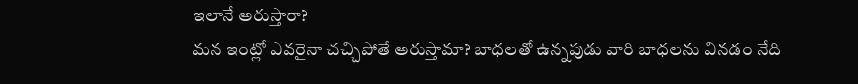ఇలానే అరుస్తారా?
మన ఇంట్లో ఎవరైనా చచ్చిపోతే అరుస్తామా? బాధలతో ఉన్నపుడు వారి బాధలను వినడం నేది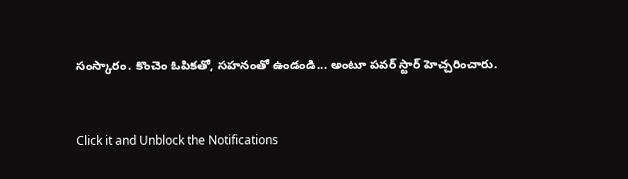సంస్కారం. కొంచెం ఓపికతో, సహనంతో ఉండండి... అంటూ పవర్ స్టార్ హెచ్చరించారు.


Click it and Unblock the Notifications